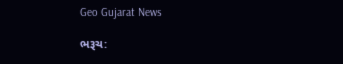Geo Gujarat News

ભરૂચ: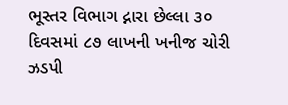ભૂસ્તર વિભાગ દ્નારા છેલ્લા ૩૦ દિવસમાં ૮૭ લાખની ખનીજ ચોરી ઝડપી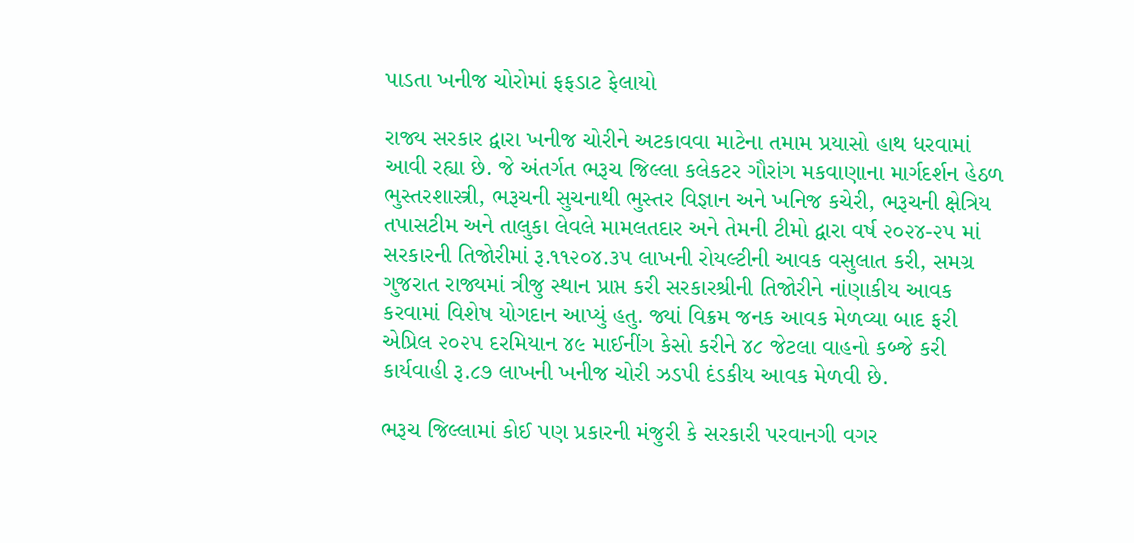પાડતા ખનીજ ચોરોમાં ફફડાટ ફેલાયો

રાજ્ય સરકાર દ્વારા ખનીજ ચોરીને અટકાવવા માટેના તમામ પ્રયાસો હાથ ધરવામાં આવી રહ્યા છે. જે અંતર્ગત ભરૂચ જિલ્લા કલેકટર ગૌરાંગ મકવાણાના માર્ગદર્શન હેઠળ ભુસ્તરશાસ્ત્રી, ભરૂચની સુચનાથી ભુસ્તર વિજ્ઞાન અને ખનિજ કચેરી, ભરૂચની ક્ષેત્રિય તપાસટીમ અને તાલુકા લેવલે મામલતદાર અને તેમની ટીમો દ્વારા વર્ષ ૨૦૨૪-૨૫ માં સરકારની તિજોરીમાં રૂ.૧૧૨૦૪.૩૫ લાખની રોયલ્ટીની આવક વસુલાત કરી, સમગ્ર ગુજરાત રાજ્યમાં ત્રીજુ સ્થાન પ્રાપ્ત કરી સરકારશ્રીની તિજોરીને નાંણાકીય આવક કરવામાં વિશેષ યોગદાન આપ્યું હતુ. જ્યાં વિક્રમ જનક આવક મેળવ્યા બાદ ફરી એપ્રિલ ૨૦૨૫ દરમિયાન ૪૯ માઈનીંગ કેસો કરીને ૪૮ જેટલા વાહનો કબ્જે કરી કાર્યવાહી રૂ.૮૭ લાખની ખનીજ ચોરી ઝડપી દંડકીય આવક મેળવી છે.

ભરૂચ જિલ્લામાં કોઈ પણ પ્રકારની મંજુરી કે સરકારી પરવાનગી વગર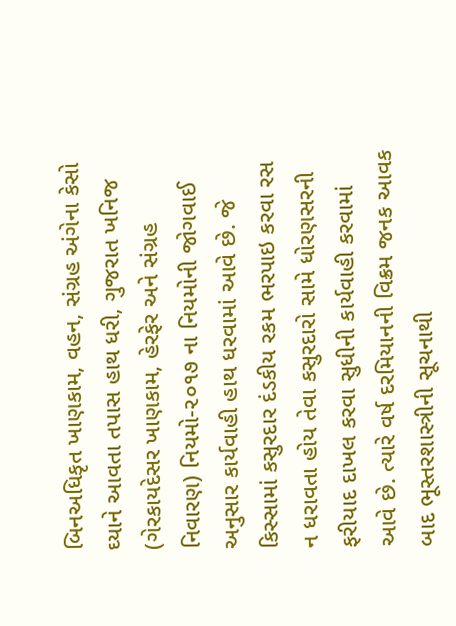બિનઅધિકૃત ખાણકામ, વહન, સંગ્રહ અંગેના કેસો ઘ્યાને આવતા તપાસ હાથ ધરી, ગુજરાત ખનિજ (ગેરકાયદેસર ખાણકામ, હેરફેર અને સંગ્રહ નિવારણ) નિયમો-૨૦૧૭ ના નિયમોની જોગવાઈ અનુસાર કાર્યવાહી હાથ ધરવામાં આવે છે. જે કિસ્સામાં કસુરદાર દંડકીય રકમ ભરપાઇ કરવા રસ ન ધરાવતા હોય તેવા કસુરદારો સામે ધોરણસરની ફરીયાદ દાખલ કરવા સુધીની કાર્યવાહી કરવામાં આવે છે. ત્યારે વર્ષ દરમિયાનની વિક્રમ જનક આવક બાદ ભૂસ્તરશાસ્ત્રીની સૂચનાથી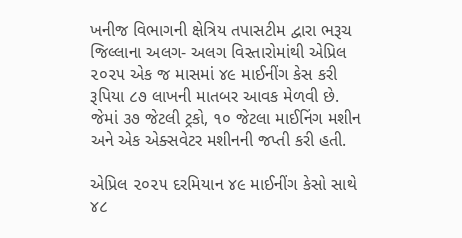ખનીજ વિભાગની ક્ષેત્રિય તપાસટીમ દ્વારા ભરૂચ જિલ્લાના અલગ- અલગ વિસ્તારોમાંથી એપ્રિલ ૨૦૨૫ એક જ માસમાં ૪૯ માઈનીંગ કેસ કરી રૂપિયા ૮૭ લાખની માતબર આવક મેળવી છે. જેમાં ૩૭ જેટલી ટ્રકો, ૧૦ જેટલા માઈનિંગ મશીન અને એક એક્સવેટર મશીનની જપ્તી કરી હતી.

એપ્રિલ ૨૦૨૫ દરમિયાન ૪૯ માઈનીંગ કેસો સાથે ૪૮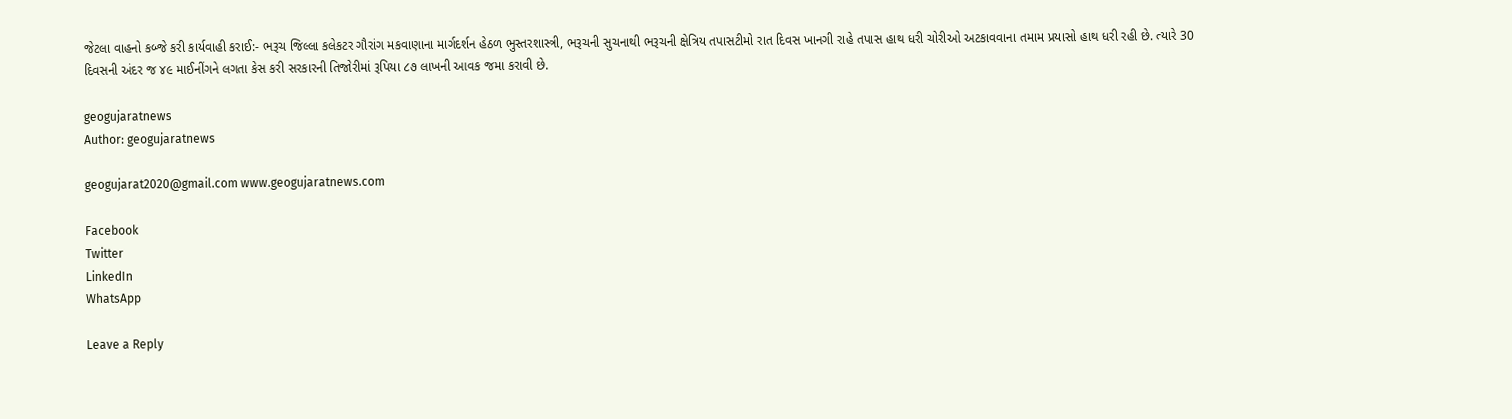જેટલા વાહનો કબ્જે કરી કાર્યવાહી કરાઈ:- ભરૂચ જિલ્લા કલેકટર ગૌરાંગ મકવાણાના માર્ગદર્શન હેઠળ ભુસ્તરશાસ્ત્રી, ભરૂચની સુચનાથી ભરૂચની ક્ષેત્રિય તપાસટીમો રાત દિવસ ખાનગી રાહે તપાસ હાથ ધરી ચોરીઓ અટકાવવાના તમામ પ્રયાસો હાથ ધરી રહી છે. ત્યારે 30 દિવસની અંદર જ ૪૯ માઈનીંગને લગતા કેસ કરી સરકારની તિજોરીમાં રૂપિયા ૮૭ લાખની આવક જમા કરાવી છે.

geogujaratnews
Author: geogujaratnews

geogujarat2020@gmail.com www.geogujaratnews.com

Facebook
Twitter
LinkedIn
WhatsApp

Leave a Reply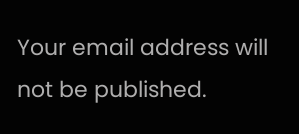Your email address will not be published.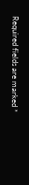Required fields are marked *